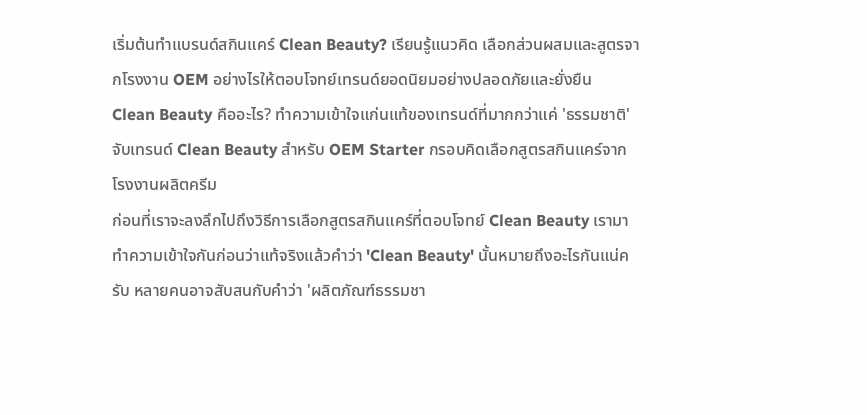เริ่มต้นทำแบรนด์สกินแคร์ Clean Beauty? เรียนรู้แนวคิด เลือกส่วนผสมและสูตรจากโรงงาน OEM อย่างไรให้ตอบโจทย์เทรนด์ยอดนิยมอย่างปลอดภัยและยั่งยืน
Clean Beauty คืออะไร? ทำความเข้าใจแก่นแท้ของเทรนด์ที่มากกว่าแค่ 'ธรรมชาติ'
จับเทรนด์ Clean Beauty สำหรับ OEM Starter กรอบคิดเลือกสูตรสกินแคร์จากโรงงานผลิตครีม
ก่อนที่เราจะลงลึกไปถึงวิธีการเลือกสูตรสกินแคร์ที่ตอบโจทย์ Clean Beauty เรามาทำความเข้าใจกันก่อนว่าแท้จริงแล้วคำว่า 'Clean Beauty' นั้นหมายถึงอะไรกันแน่ครับ หลายคนอาจสับสนกับคำว่า 'ผลิตภัณฑ์ธรรมชา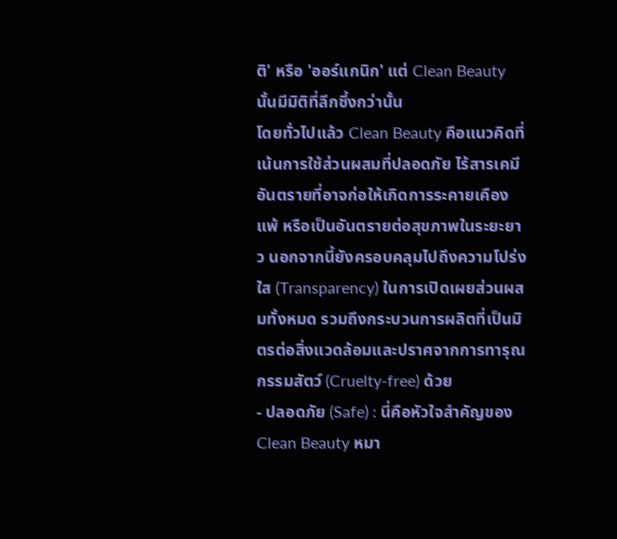ติ' หรือ 'ออร์แกนิก' แต่ Clean Beauty นั้นมีมิติที่ลึกซึ้งกว่านั้น
โดยทั่วไปแล้ว Clean Beauty คือแนวคิดที่เน้นการใช้ส่วนผสมที่ปลอดภัย ไร้สารเคมีอันตรายที่อาจก่อให้เกิดการระคายเคือง แพ้ หรือเป็นอันตรายต่อสุขภาพในระยะยาว นอกจากนี้ยังครอบคลุมไปถึงความโปร่งใส (Transparency) ในการเปิดเผยส่วนผสมทั้งหมด รวมถึงกระบวนการผลิตที่เป็นมิตรต่อสิ่งแวดล้อมและปราศจากการทารุณกรรมสัตว์ (Cruelty-free) ด้วย
- ปลอดภัย (Safe) : นี่คือหัวใจสำคัญของ Clean Beauty หมา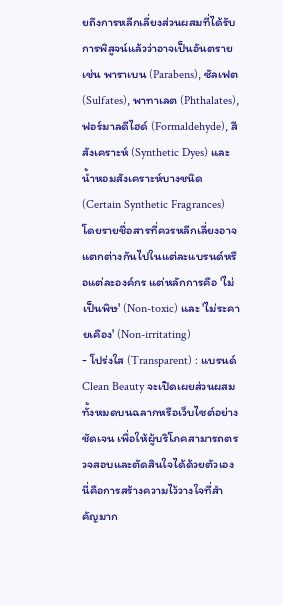ยถึงการหลีกเลี่ยงส่วนผสมที่ได้รับการพิสูจน์แล้วว่าอาจเป็นอันตราย เช่น พาราเบน (Parabens), ซัลเฟต (Sulfates), พาทาเลต (Phthalates), ฟอร์มาลดีไฮด์ (Formaldehyde), สีสังเคราะห์ (Synthetic Dyes) และน้ำหอมสังเคราะห์บางชนิด (Certain Synthetic Fragrances) โดยรายชื่อสารที่ควรหลีกเลี่ยงอาจแตกต่างกันไปในแต่ละแบรนด์หรือแต่ละองค์กร แต่หลักการคือ 'ไม่เป็นพิษ' (Non-toxic) และ 'ไม่ระคายเคือง' (Non-irritating)
- โปร่งใส (Transparent) : แบรนด์ Clean Beauty จะเปิดเผยส่วนผสมทั้งหมดบนฉลากหรือเว็บไซต์อย่างชัดเจน เพื่อให้ผู้บริโภคสามารถตรวจสอบและตัดสินใจได้ด้วยตัวเอง นี่คือการสร้างความไว้วางใจที่สำคัญมาก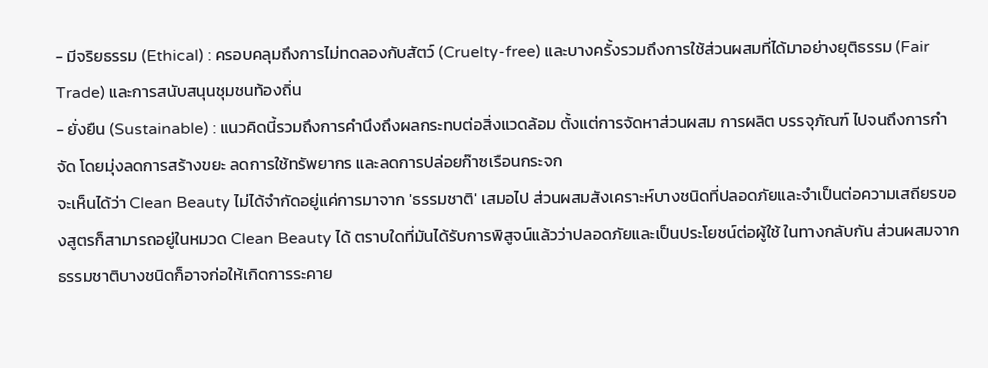- มีจริยธรรม (Ethical) : ครอบคลุมถึงการไม่ทดลองกับสัตว์ (Cruelty-free) และบางครั้งรวมถึงการใช้ส่วนผสมที่ได้มาอย่างยุติธรรม (Fair Trade) และการสนับสนุนชุมชนท้องถิ่น
- ยั่งยืน (Sustainable) : แนวคิดนี้รวมถึงการคำนึงถึงผลกระทบต่อสิ่งแวดล้อม ตั้งแต่การจัดหาส่วนผสม การผลิต บรรจุภัณฑ์ ไปจนถึงการกำจัด โดยมุ่งลดการสร้างขยะ ลดการใช้ทรัพยากร และลดการปล่อยก๊าซเรือนกระจก
จะเห็นได้ว่า Clean Beauty ไม่ได้จำกัดอยู่แค่การมาจาก 'ธรรมชาติ' เสมอไป ส่วนผสมสังเคราะห์บางชนิดที่ปลอดภัยและจำเป็นต่อความเสถียรของสูตรก็สามารถอยู่ในหมวด Clean Beauty ได้ ตราบใดที่มันได้รับการพิสูจน์แล้วว่าปลอดภัยและเป็นประโยชน์ต่อผู้ใช้ ในทางกลับกัน ส่วนผสมจากธรรมชาติบางชนิดก็อาจก่อให้เกิดการระคาย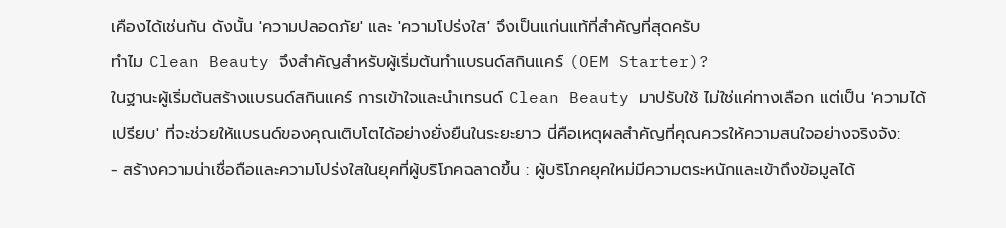เคืองได้เช่นกัน ดังนั้น 'ความปลอดภัย' และ 'ความโปร่งใส' จึงเป็นแก่นแท้ที่สำคัญที่สุดครับ
ทำไม Clean Beauty จึงสำคัญสำหรับผู้เริ่มต้นทำแบรนด์สกินแคร์ (OEM Starter)?
ในฐานะผู้เริ่มต้นสร้างแบรนด์สกินแคร์ การเข้าใจและนำเทรนด์ Clean Beauty มาปรับใช้ ไม่ใช่แค่ทางเลือก แต่เป็น 'ความได้เปรียบ' ที่จะช่วยให้แบรนด์ของคุณเติบโตได้อย่างยั่งยืนในระยะยาว นี่คือเหตุผลสำคัญที่คุณควรให้ความสนใจอย่างจริงจัง:
- สร้างความน่าเชื่อถือและความโปร่งใสในยุคที่ผู้บริโภคฉลาดขึ้น : ผู้บริโภคยุคใหม่มีความตระหนักและเข้าถึงข้อมูลได้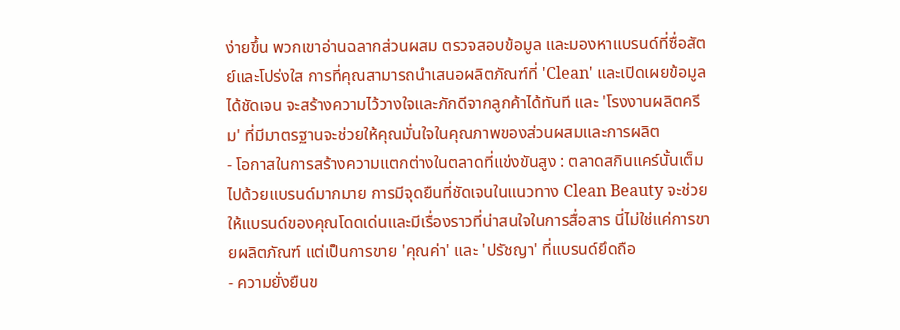ง่ายขึ้น พวกเขาอ่านฉลากส่วนผสม ตรวจสอบข้อมูล และมองหาแบรนด์ที่ซื่อสัตย์และโปร่งใส การที่คุณสามารถนำเสนอผลิตภัณฑ์ที่ 'Clean' และเปิดเผยข้อมูลได้ชัดเจน จะสร้างความไว้วางใจและภักดีจากลูกค้าได้ทันที และ 'โรงงานผลิตครีม' ที่มีมาตรฐานจะช่วยให้คุณมั่นใจในคุณภาพของส่วนผสมและการผลิต
- โอกาสในการสร้างความแตกต่างในตลาดที่แข่งขันสูง : ตลาดสกินแคร์นั้นเต็มไปด้วยแบรนด์มากมาย การมีจุดยืนที่ชัดเจนในแนวทาง Clean Beauty จะช่วยให้แบรนด์ของคุณโดดเด่นและมีเรื่องราวที่น่าสนใจในการสื่อสาร นี่ไม่ใช่แค่การขายผลิตภัณฑ์ แต่เป็นการขาย 'คุณค่า' และ 'ปรัชญา' ที่แบรนด์ยึดถือ
- ความยั่งยืนข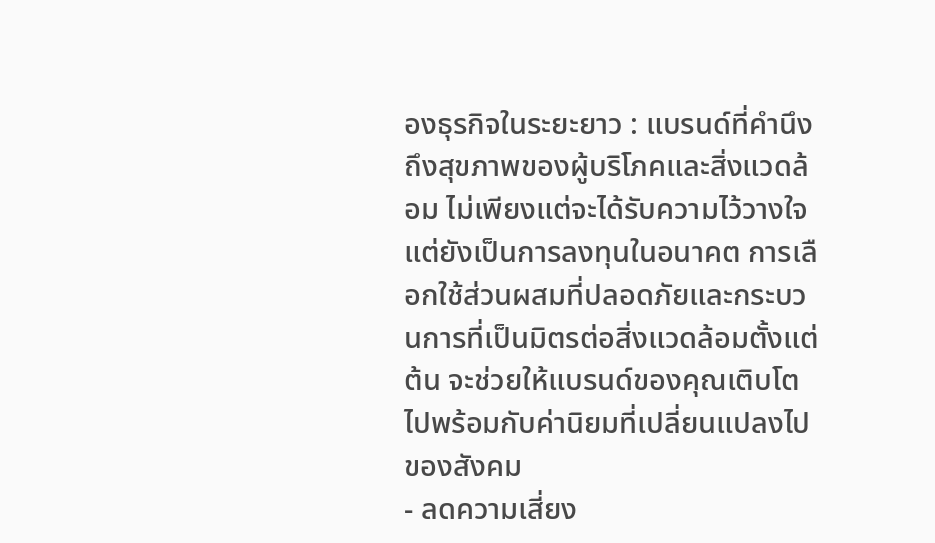องธุรกิจในระยะยาว : แบรนด์ที่คำนึงถึงสุขภาพของผู้บริโภคและสิ่งแวดล้อม ไม่เพียงแต่จะได้รับความไว้วางใจ แต่ยังเป็นการลงทุนในอนาคต การเลือกใช้ส่วนผสมที่ปลอดภัยและกระบวนการที่เป็นมิตรต่อสิ่งแวดล้อมตั้งแต่ต้น จะช่วยให้แบรนด์ของคุณเติบโตไปพร้อมกับค่านิยมที่เปลี่ยนแปลงไปของสังคม
- ลดความเสี่ยง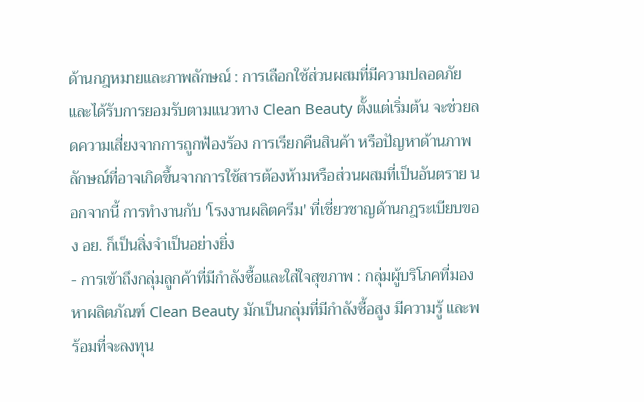ด้านกฎหมายและภาพลักษณ์ : การเลือกใช้ส่วนผสมที่มีความปลอดภัยและได้รับการยอมรับตามแนวทาง Clean Beauty ตั้งแต่เริ่มต้น จะช่วยลดความเสี่ยงจากการถูกฟ้องร้อง การเรียกคืนสินค้า หรือปัญหาด้านภาพลักษณ์ที่อาจเกิดขึ้นจากการใช้สารต้องห้ามหรือส่วนผสมที่เป็นอันตราย นอกจากนี้ การทำงานกับ 'โรงงานผลิตครีม' ที่เชี่ยวชาญด้านกฎระเบียบของ อย. ก็เป็นสิ่งจำเป็นอย่างยิ่ง
- การเข้าถึงกลุ่มลูกค้าที่มีกำลังซื้อและใส่ใจสุขภาพ : กลุ่มผู้บริโภคที่มองหาผลิตภัณฑ์ Clean Beauty มักเป็นกลุ่มที่มีกำลังซื้อสูง มีความรู้ และพร้อมที่จะลงทุน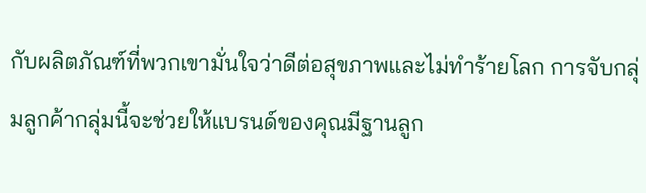กับผลิตภัณฑ์ที่พวกเขามั่นใจว่าดีต่อสุขภาพและไม่ทำร้ายโลก การจับกลุ่มลูกค้ากลุ่มนี้จะช่วยให้แบรนด์ของคุณมีฐานลูก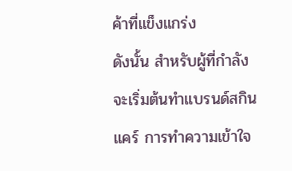ค้าที่แข็งแกร่ง
ดังนั้น สำหรับผู้ที่กำลังจะเริ่มต้นทำแบรนด์สกินแคร์ การทำความเข้าใจ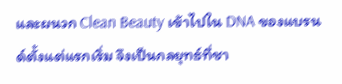และผนวก Clean Beauty เข้าไปใน DNA ของแบรนด์ตั้งแต่แรกเริ่ม จึงเป็นกลยุทธ์ที่ชา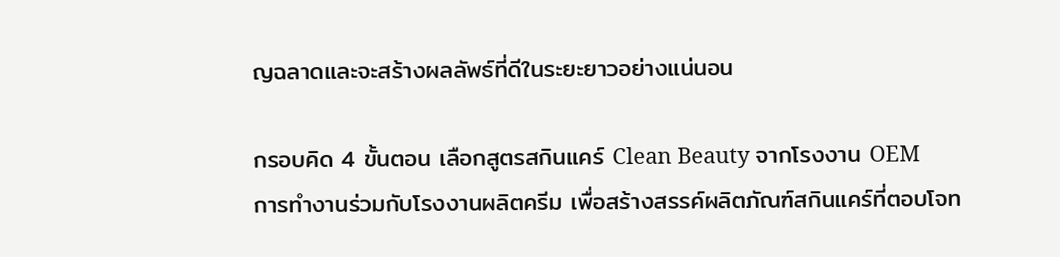ญฉลาดและจะสร้างผลลัพธ์ที่ดีในระยะยาวอย่างแน่นอน

กรอบคิด 4 ขั้นตอน เลือกสูตรสกินแคร์ Clean Beauty จากโรงงาน OEM
การทำงานร่วมกับโรงงานผลิตครีม เพื่อสร้างสรรค์ผลิตภัณฑ์สกินแคร์ที่ตอบโจท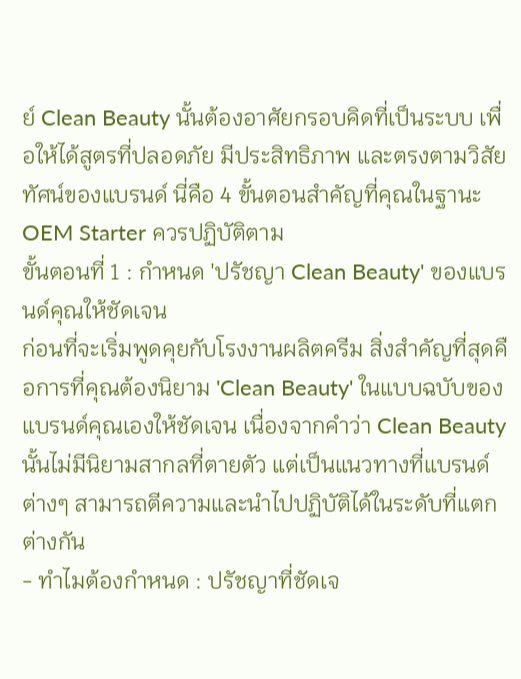ย์ Clean Beauty นั้นต้องอาศัยกรอบคิดที่เป็นระบบ เพื่อให้ได้สูตรที่ปลอดภัย มีประสิทธิภาพ และตรงตามวิสัยทัศน์ของแบรนด์ นี่คือ 4 ขั้นตอนสำคัญที่คุณในฐานะ OEM Starter ควรปฏิบัติตาม
ขั้นตอนที่ 1 : กำหนด 'ปรัชญา Clean Beauty' ของแบรนด์คุณให้ชัดเจน
ก่อนที่จะเริ่มพูดคุยกับโรงงานผลิตครีม สิ่งสำคัญที่สุดคือการที่คุณต้องนิยาม 'Clean Beauty' ในแบบฉบับของแบรนด์คุณเองให้ชัดเจน เนื่องจากคำว่า Clean Beauty นั้นไม่มีนิยามสากลที่ตายตัว แต่เป็นแนวทางที่แบรนด์ต่างๆ สามารถตีความและนำไปปฏิบัติได้ในระดับที่แตกต่างกัน
- ทำไมต้องกำหนด : ปรัชญาที่ชัดเจ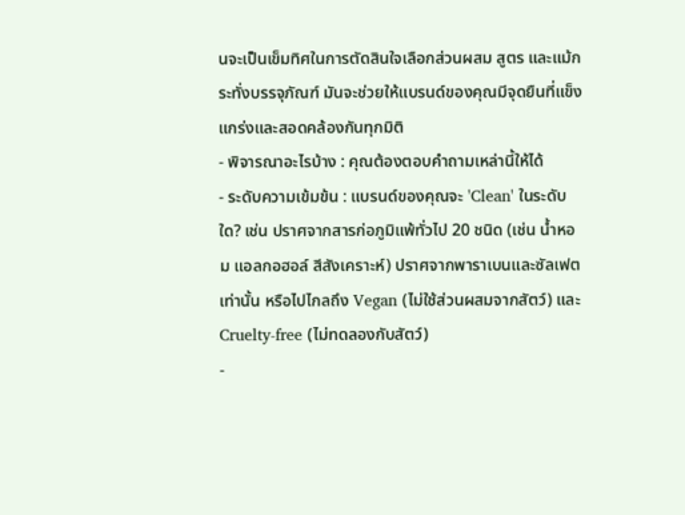นจะเป็นเข็มทิศในการตัดสินใจเลือกส่วนผสม สูตร และแม้กระทั่งบรรจุภัณฑ์ มันจะช่วยให้แบรนด์ของคุณมีจุดยืนที่แข็งแกร่งและสอดคล้องกันทุกมิติ
- พิจารณาอะไรบ้าง : คุณต้องตอบคำถามเหล่านี้ให้ได้
- ระดับความเข้มข้น : แบรนด์ของคุณจะ 'Clean' ในระดับใด? เช่น ปราศจากสารก่อภูมิแพ้ทั่วไป 20 ชนิด (เช่น น้ำหอม แอลกอฮอล์ สีสังเคราะห์) ปราศจากพาราเบนและซัลเฟตเท่านั้น หรือไปไกลถึง Vegan (ไม่ใช้ส่วนผสมจากสัตว์) และ Cruelty-free (ไม่ทดลองกับสัตว์)
-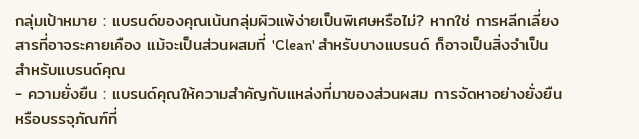กลุ่มเป้าหมาย : แบรนด์ของคุณเน้นกลุ่มผิวแพ้ง่ายเป็นพิเศษหรือไม่? หากใช่ การหลีกเลี่ยงสารที่อาจระคายเคือง แม้จะเป็นส่วนผสมที่ 'Clean' สำหรับบางแบรนด์ ก็อาจเป็นสิ่งจำเป็นสำหรับแบรนด์คุณ
- ความยั่งยืน : แบรนด์คุณให้ความสำคัญกับแหล่งที่มาของส่วนผสม การจัดหาอย่างยั่งยืน หรือบรรจุภัณฑ์ที่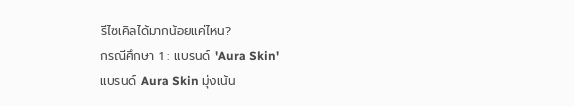รีไซเคิลได้มากน้อยแค่ไหน?
กรณีศึกษา 1 : แบรนด์ 'Aura Skin'
แบรนด์ Aura Skin มุ่งเน้น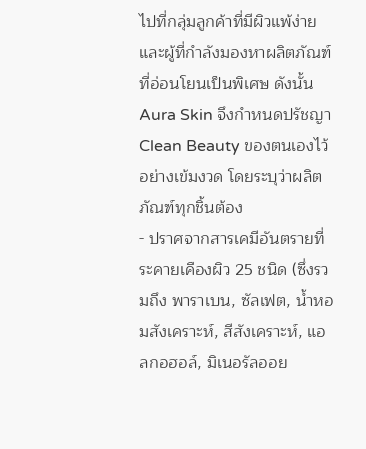ไปที่กลุ่มลูกค้าที่มีผิวแพ้ง่ายและผู้ที่กำลังมองหาผลิตภัณฑ์ที่อ่อนโยนเป็นพิเศษ ดังนั้น Aura Skin จึงกำหนดปรัชญา Clean Beauty ของตนเองไว้อย่างเข้มงวด โดยระบุว่าผลิตภัณฑ์ทุกชิ้นต้อง
- ปราศจากสารเคมีอันตรายที่ระคายเคืองผิว 25 ชนิด (ซึ่งรวมถึง พาราเบน, ซัลเฟต, น้ำหอมสังเคราะห์, สีสังเคราะห์, แอลกอฮอล์, มิเนอรัลออย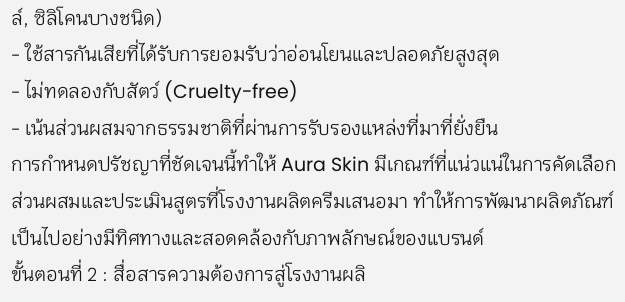ล์, ซิลิโคนบางชนิด)
- ใช้สารกันเสียที่ได้รับการยอมรับว่าอ่อนโยนและปลอดภัยสูงสุด
- ไม่ทดลองกับสัตว์ (Cruelty-free)
- เน้นส่วนผสมจากธรรมชาติที่ผ่านการรับรองแหล่งที่มาที่ยั่งยืน
การกำหนดปรัชญาที่ชัดเจนนี้ทำให้ Aura Skin มีเกณฑ์ที่แน่วแน่ในการคัดเลือกส่วนผสมและประเมินสูตรที่โรงงานผลิตครีมเสนอมา ทำให้การพัฒนาผลิตภัณฑ์เป็นไปอย่างมีทิศทางและสอดคล้องกับภาพลักษณ์ของแบรนด์
ขั้นตอนที่ 2 : สื่อสารความต้องการสู่โรงงานผลิ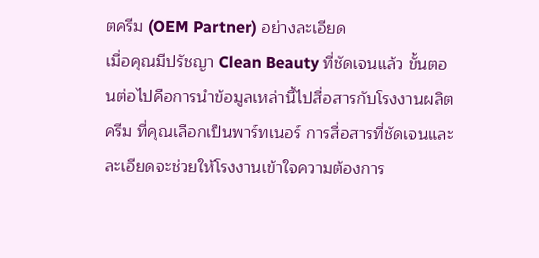ตครีม (OEM Partner) อย่างละเอียด
เมื่อคุณมีปรัชญา Clean Beauty ที่ชัดเจนแล้ว ขั้นตอนต่อไปคือการนำข้อมูลเหล่านี้ไปสื่อสารกับโรงงานผลิตครีม ที่คุณเลือกเป็นพาร์ทเนอร์ การสื่อสารที่ชัดเจนและละเอียดจะช่วยให้โรงงานเข้าใจความต้องการ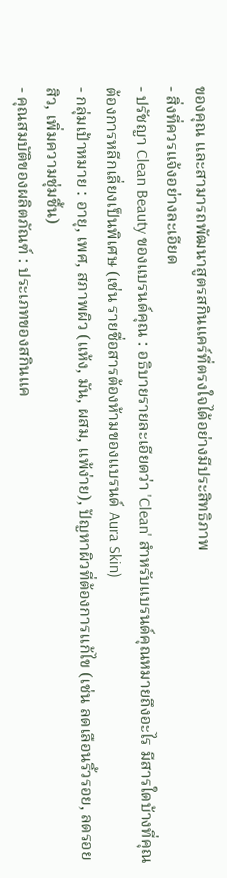ของคุณ และสามารถพัฒนาสูตรสกินแคร์ที่ตรงใจได้อย่างมีประสิทธิภาพ
- สิ่งที่ควรแจ้งอย่างละเอียด
- ปรัชญา Clean Beauty ของแบรนด์คุณ : อธิบายรายละเอียดว่า 'Clean' สำหรับแบรนด์คุณหมายถึงอะไร มีสารใดบ้างที่คุณต้องการหลีกเลี่ยงเป็นพิเศษ (เช่น รายชื่อสารต้องห้ามของแบรนด์ Aura Skin)
- กลุ่มเป้าหมาย : อายุ, เพศ, สภาพผิว (แห้ง, มัน, ผสม, แพ้ง่าย), ปัญหาผิวที่ต้องการแก้ไข (เช่น ลดเลือนริ้วรอย, ลดรอยสิว, เพิ่มความชุ่มชื้น)
- คุณสมบัติของผลิตภัณฑ์ : ประเภทของสกินแค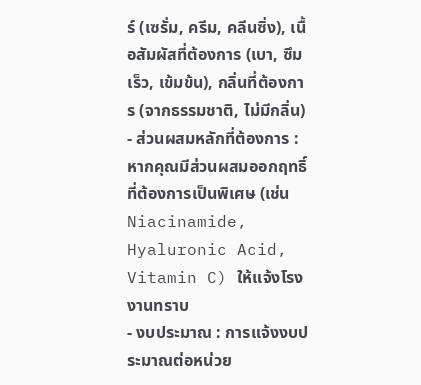ร์ (เซรั่ม, ครีม, คลีนซิ่ง), เนื้อสัมผัสที่ต้องการ (เบา, ซึมเร็ว, เข้มข้น), กลิ่นที่ต้องการ (จากธรรมชาติ, ไม่มีกลิ่น)
- ส่วนผสมหลักที่ต้องการ : หากคุณมีส่วนผสมออกฤทธิ์ที่ต้องการเป็นพิเศษ (เช่น Niacinamide, Hyaluronic Acid, Vitamin C) ให้แจ้งโรงงานทราบ
- งบประมาณ : การแจ้งงบประมาณต่อหน่วย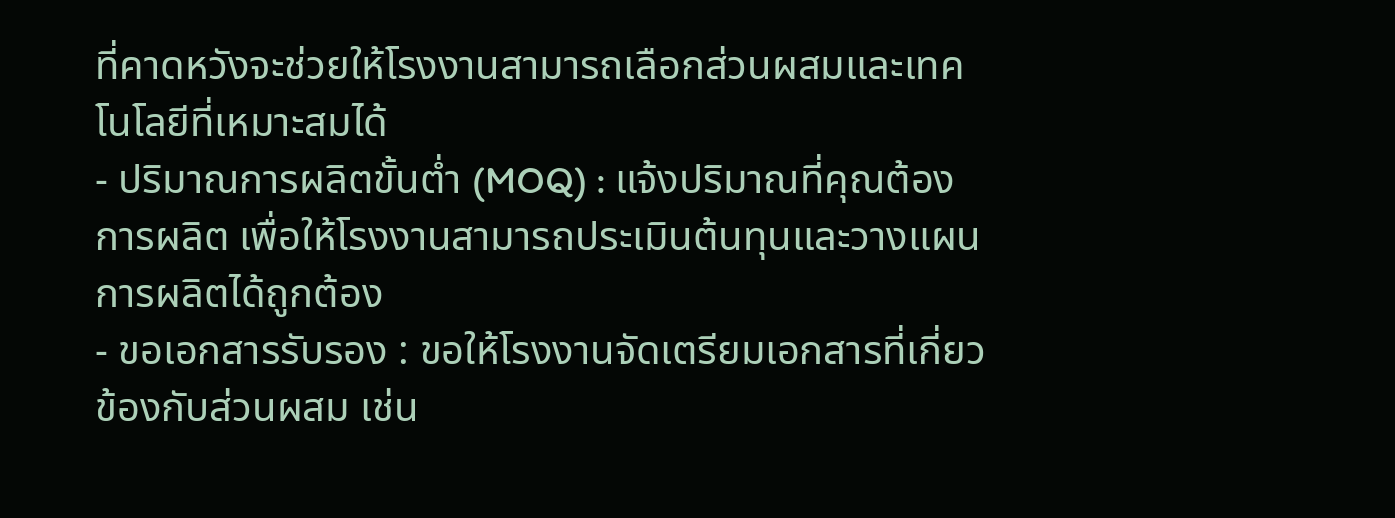ที่คาดหวังจะช่วยให้โรงงานสามารถเลือกส่วนผสมและเทคโนโลยีที่เหมาะสมได้
- ปริมาณการผลิตขั้นต่ำ (MOQ) : แจ้งปริมาณที่คุณต้องการผลิต เพื่อให้โรงงานสามารถประเมินต้นทุนและวางแผนการผลิตได้ถูกต้อง
- ขอเอกสารรับรอง : ขอให้โรงงานจัดเตรียมเอกสารที่เกี่ยวข้องกับส่วนผสม เช่น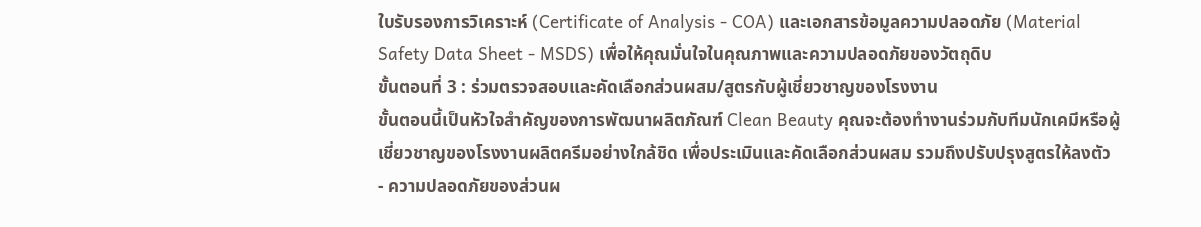ใบรับรองการวิเคราะห์ (Certificate of Analysis - COA) และเอกสารข้อมูลความปลอดภัย (Material Safety Data Sheet - MSDS) เพื่อให้คุณมั่นใจในคุณภาพและความปลอดภัยของวัตถุดิบ
ขั้นตอนที่ 3 : ร่วมตรวจสอบและคัดเลือกส่วนผสม/สูตรกับผู้เชี่ยวชาญของโรงงาน
ขั้นตอนนี้เป็นหัวใจสำคัญของการพัฒนาผลิตภัณฑ์ Clean Beauty คุณจะต้องทำงานร่วมกับทีมนักเคมีหรือผู้เชี่ยวชาญของโรงงานผลิตครีมอย่างใกล้ชิด เพื่อประเมินและคัดเลือกส่วนผสม รวมถึงปรับปรุงสูตรให้ลงตัว
- ความปลอดภัยของส่วนผ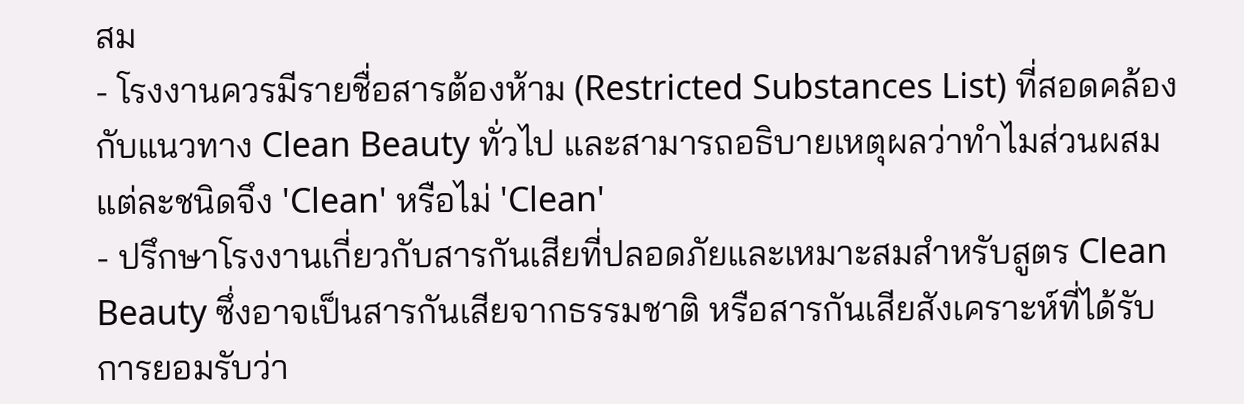สม
- โรงงานควรมีรายชื่อสารต้องห้าม (Restricted Substances List) ที่สอดคล้องกับแนวทาง Clean Beauty ทั่วไป และสามารถอธิบายเหตุผลว่าทำไมส่วนผสมแต่ละชนิดจึง 'Clean' หรือไม่ 'Clean'
- ปรึกษาโรงงานเกี่ยวกับสารกันเสียที่ปลอดภัยและเหมาะสมสำหรับสูตร Clean Beauty ซึ่งอาจเป็นสารกันเสียจากธรรมชาติ หรือสารกันเสียสังเคราะห์ที่ได้รับการยอมรับว่า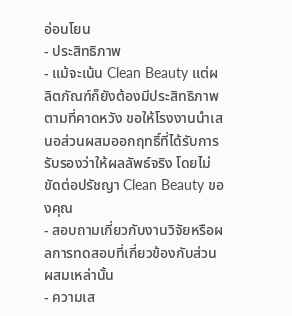อ่อนโยน
- ประสิทธิภาพ
- แม้จะเน้น Clean Beauty แต่ผลิตภัณฑ์ก็ยังต้องมีประสิทธิภาพตามที่คาดหวัง ขอให้โรงงานนำเสนอส่วนผสมออกฤทธิ์ที่ได้รับการรับรองว่าให้ผลลัพธ์จริง โดยไม่ขัดต่อปรัชญา Clean Beauty ของคุณ
- สอบถามเกี่ยวกับงานวิจัยหรือผลการทดสอบที่เกี่ยวข้องกับส่วนผสมเหล่านั้น
- ความเส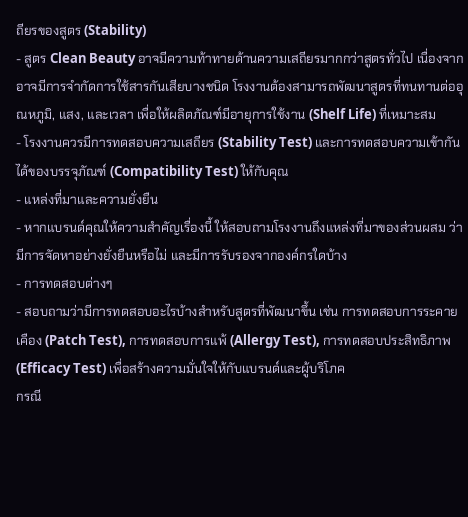ถียรของสูตร (Stability)
- สูตร Clean Beauty อาจมีความท้าทายด้านความเสถียรมากกว่าสูตรทั่วไป เนื่องจากอาจมีการจำกัดการใช้สารกันเสียบางชนิด โรงงานต้องสามารถพัฒนาสูตรที่ทนทานต่ออุณหภูมิ, แสง, และเวลา เพื่อให้ผลิตภัณฑ์มีอายุการใช้งาน (Shelf Life) ที่เหมาะสม
- โรงงานควรมีการทดสอบความเสถียร (Stability Test) และการทดสอบความเข้ากันได้ของบรรจุภัณฑ์ (Compatibility Test) ให้กับคุณ
- แหล่งที่มาและความยั่งยืน
- หากแบรนด์คุณให้ความสำคัญเรื่องนี้ ให้สอบถามโรงงานถึงแหล่งที่มาของส่วนผสม ว่ามีการจัดหาอย่างยั่งยืนหรือไม่ และมีการรับรองจากองค์กรใดบ้าง
- การทดสอบต่างๆ
- สอบถามว่ามีการทดสอบอะไรบ้างสำหรับสูตรที่พัฒนาขึ้น เช่น การทดสอบการระคายเคือง (Patch Test), การทดสอบการแพ้ (Allergy Test), การทดสอบประสิทธิภาพ (Efficacy Test) เพื่อสร้างความมั่นใจให้กับแบรนด์และผู้บริโภค
กรณี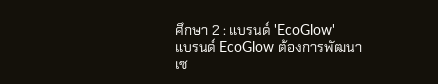ศึกษา 2 : แบรนด์ 'EcoGlow'
แบรนด์ EcoGlow ต้องการพัฒนาเซ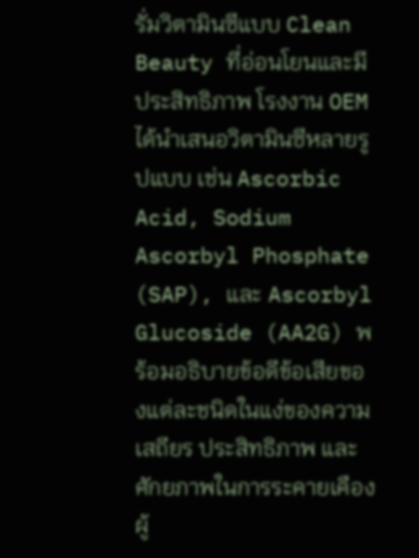รั่มวิตามินซีแบบ Clean Beauty ที่อ่อนโยนและมีประสิทธิภาพ โรงงาน OEM ได้นำเสนอวิตามินซีหลายรูปแบบ เช่น Ascorbic Acid, Sodium Ascorbyl Phosphate (SAP), และ Ascorbyl Glucoside (AA2G) พร้อมอธิบายข้อดีข้อเสียของแต่ละชนิดในแง่ของความเสถียร ประสิทธิภาพ และศักยภาพในการระคายเคือง
ผู้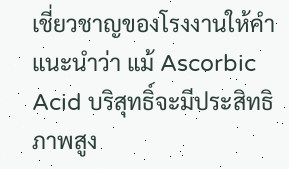เชี่ยวชาญของโรงงานให้คำแนะนำว่า แม้ Ascorbic Acid บริสุทธิ์จะมีประสิทธิภาพสูง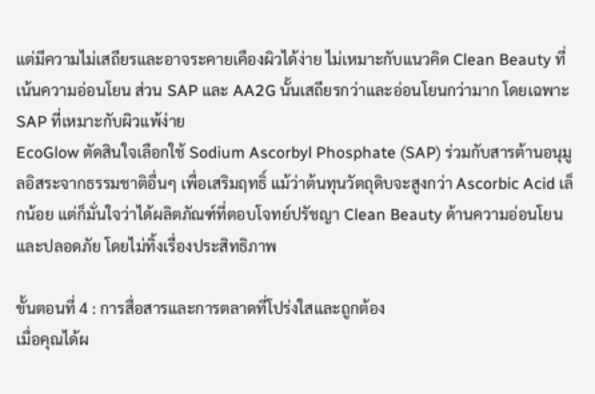แต่มีความไม่เสถียรและอาจระคายเคืองผิวได้ง่าย ไม่เหมาะกับแนวคิด Clean Beauty ที่เน้นความอ่อนโยน ส่วน SAP และ AA2G นั้นเสถียรกว่าและอ่อนโยนกว่ามาก โดยเฉพาะ SAP ที่เหมาะกับผิวแพ้ง่าย
EcoGlow ตัดสินใจเลือกใช้ Sodium Ascorbyl Phosphate (SAP) ร่วมกับสารต้านอนุมูลอิสระจากธรรมชาติอื่นๆ เพื่อเสริมฤทธิ์ แม้ว่าต้นทุนวัตถุดิบจะสูงกว่า Ascorbic Acid เล็กน้อย แต่ก็มั่นใจว่าได้ผลิตภัณฑ์ที่ตอบโจทย์ปรัชญา Clean Beauty ด้านความอ่อนโยนและปลอดภัย โดยไม่ทิ้งเรื่องประสิทธิภาพ

ขั้นตอนที่ 4 : การสื่อสารและการตลาดที่โปร่งใสและถูกต้อง
เมื่อคุณได้ผ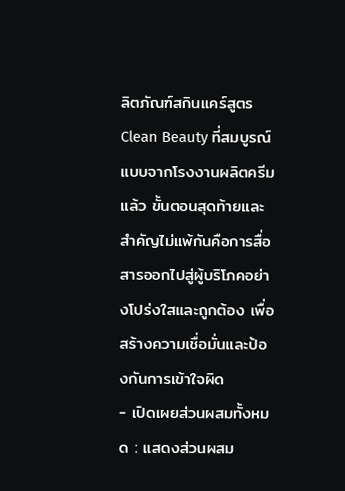ลิตภัณฑ์สกินแคร์สูตร Clean Beauty ที่สมบูรณ์แบบจากโรงงานผลิตครีม แล้ว ขั้นตอนสุดท้ายและสำคัญไม่แพ้กันคือการสื่อสารออกไปสู่ผู้บริโภคอย่างโปร่งใสและถูกต้อง เพื่อสร้างความเชื่อมั่นและป้องกันการเข้าใจผิด
- เปิดเผยส่วนผสมทั้งหมด : แสดงส่วนผสม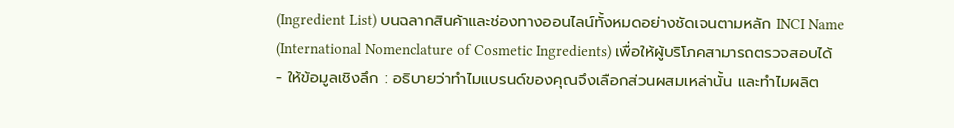(Ingredient List) บนฉลากสินค้าและช่องทางออนไลน์ทั้งหมดอย่างชัดเจนตามหลัก INCI Name (International Nomenclature of Cosmetic Ingredients) เพื่อให้ผู้บริโภคสามารถตรวจสอบได้
- ให้ข้อมูลเชิงลึก : อธิบายว่าทำไมแบรนด์ของคุณจึงเลือกส่วนผสมเหล่านั้น และทำไมผลิต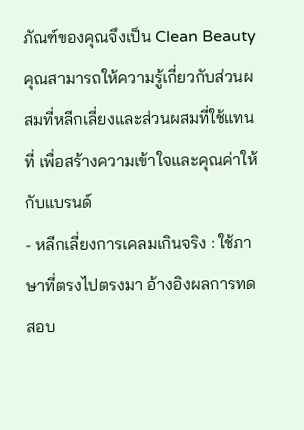ภัณฑ์ของคุณจึงเป็น Clean Beauty คุณสามารถให้ความรู้เกี่ยวกับส่วนผสมที่หลีกเลี่ยงและส่วนผสมที่ใช้แทนที่ เพื่อสร้างความเข้าใจและคุณค่าให้กับแบรนด์
- หลีกเลี่ยงการเคลมเกินจริง : ใช้ภาษาที่ตรงไปตรงมา อ้างอิงผลการทดสอบ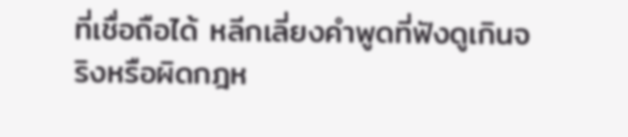ที่เชื่อถือได้ หลีกเลี่ยงคำพูดที่ฟังดูเกินจริงหรือผิดกฎห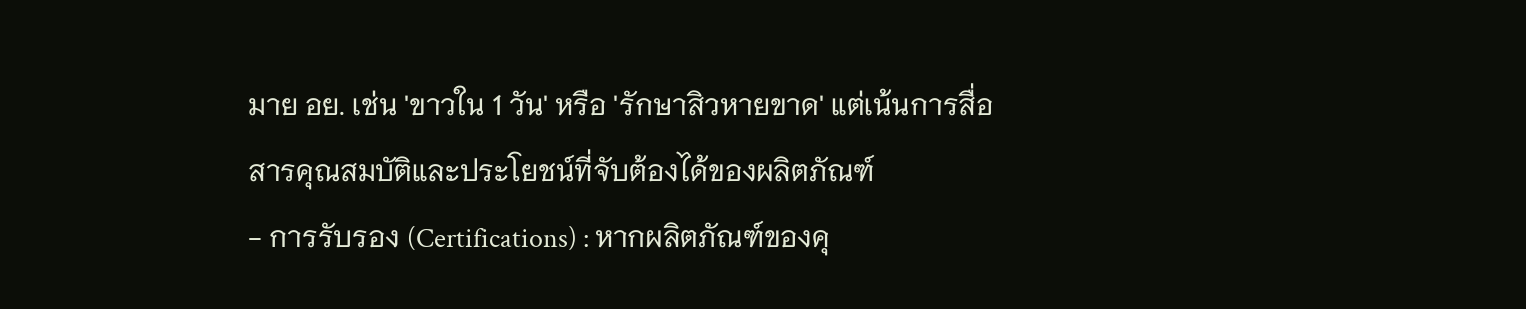มาย อย. เช่น 'ขาวใน 1 วัน' หรือ 'รักษาสิวหายขาด' แต่เน้นการสื่อสารคุณสมบัติและประโยชน์ที่จับต้องได้ของผลิตภัณฑ์
- การรับรอง (Certifications) : หากผลิตภัณฑ์ของคุ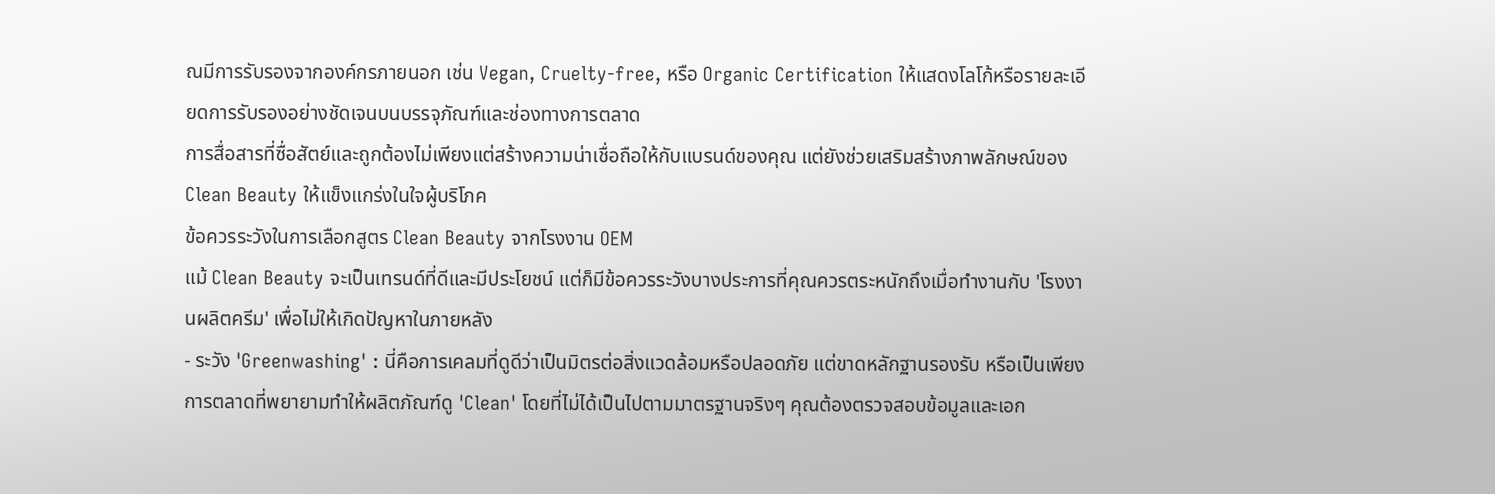ณมีการรับรองจากองค์กรภายนอก เช่น Vegan, Cruelty-free, หรือ Organic Certification ให้แสดงโลโก้หรือรายละเอียดการรับรองอย่างชัดเจนบนบรรจุภัณฑ์และช่องทางการตลาด
การสื่อสารที่ซื่อสัตย์และถูกต้องไม่เพียงแต่สร้างความน่าเชื่อถือให้กับแบรนด์ของคุณ แต่ยังช่วยเสริมสร้างภาพลักษณ์ของ Clean Beauty ให้แข็งแกร่งในใจผู้บริโภค
ข้อควรระวังในการเลือกสูตร Clean Beauty จากโรงงาน OEM
แม้ Clean Beauty จะเป็นเทรนด์ที่ดีและมีประโยชน์ แต่ก็มีข้อควรระวังบางประการที่คุณควรตระหนักถึงเมื่อทำงานกับ 'โรงงานผลิตครีม' เพื่อไม่ให้เกิดปัญหาในภายหลัง
- ระวัง 'Greenwashing' : นี่คือการเคลมที่ดูดีว่าเป็นมิตรต่อสิ่งแวดล้อมหรือปลอดภัย แต่ขาดหลักฐานรองรับ หรือเป็นเพียงการตลาดที่พยายามทำให้ผลิตภัณฑ์ดู 'Clean' โดยที่ไม่ได้เป็นไปตามมาตรฐานจริงๆ คุณต้องตรวจสอบข้อมูลและเอก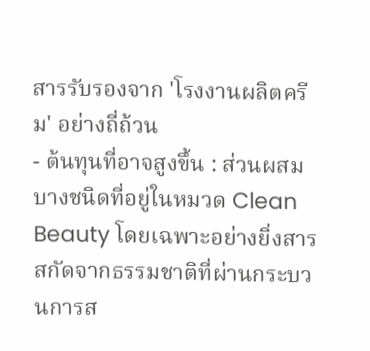สารรับรองจาก 'โรงงานผลิตครีม' อย่างถี่ถ้วน
- ต้นทุนที่อาจสูงขึ้น : ส่วนผสมบางชนิดที่อยู่ในหมวด Clean Beauty โดยเฉพาะอย่างยิ่งสารสกัดจากธรรมชาติที่ผ่านกระบวนการส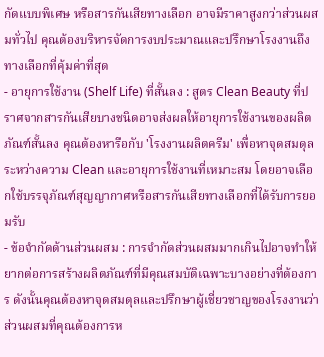กัดแบบพิเศษ หรือสารกันเสียทางเลือก อาจมีราคาสูงกว่าส่วนผสมทั่วไป คุณต้องบริหารจัดการงบประมาณและปรึกษาโรงงานถึงทางเลือกที่คุ้มค่าที่สุด
- อายุการใช้งาน (Shelf Life) ที่สั้นลง : สูตร Clean Beauty ที่ปราศจากสารกันเสียบางชนิดอาจส่งผลให้อายุการใช้งานของผลิตภัณฑ์สั้นลง คุณต้องหารือกับ 'โรงงานผลิตครีม' เพื่อหาจุดสมดุลระหว่างความ Clean และอายุการใช้งานที่เหมาะสม โดยอาจเลือกใช้บรรจุภัณฑ์สุญญากาศหรือสารกันเสียทางเลือกที่ได้รับการยอมรับ
- ข้อจำกัดด้านส่วนผสม : การจำกัดส่วนผสมมากเกินไปอาจทำให้ยากต่อการสร้างผลิตภัณฑ์ที่มีคุณสมบัติเฉพาะบางอย่างที่ต้องการ ดังนั้นคุณต้องหาจุดสมดุลและปรึกษาผู้เชี่ยวชาญของโรงงานว่าส่วนผสมที่คุณต้องการห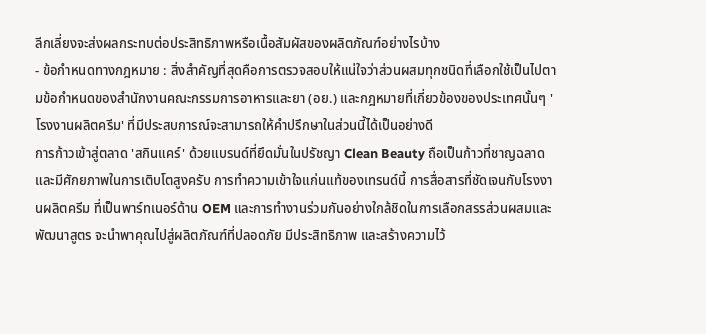ลีกเลี่ยงจะส่งผลกระทบต่อประสิทธิภาพหรือเนื้อสัมผัสของผลิตภัณฑ์อย่างไรบ้าง
- ข้อกำหนดทางกฎหมาย : สิ่งสำคัญที่สุดคือการตรวจสอบให้แน่ใจว่าส่วนผสมทุกชนิดที่เลือกใช้เป็นไปตามข้อกำหนดของสำนักงานคณะกรรมการอาหารและยา (อย.) และกฎหมายที่เกี่ยวข้องของประเทศนั้นๆ 'โรงงานผลิตครีม' ที่มีประสบการณ์จะสามารถให้คำปรึกษาในส่วนนี้ได้เป็นอย่างดี
การก้าวเข้าสู่ตลาด 'สกินแคร์' ด้วยแบรนด์ที่ยึดมั่นในปรัชญา Clean Beauty ถือเป็นก้าวที่ชาญฉลาดและมีศักยภาพในการเติบโตสูงครับ การทำความเข้าใจแก่นแท้ของเทรนด์นี้ การสื่อสารที่ชัดเจนกับโรงงานผลิตครีม ที่เป็นพาร์ทเนอร์ด้าน OEM และการทำงานร่วมกันอย่างใกล้ชิดในการเลือกสรรส่วนผสมและพัฒนาสูตร จะนำพาคุณไปสู่ผลิตภัณฑ์ที่ปลอดภัย มีประสิทธิภาพ และสร้างความไว้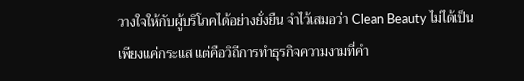วางใจให้กับผู้บริโภคได้อย่างยั่งยืน จำไว้เสมอว่า Clean Beauty ไม่ได้เป็นเพียงแค่กระแส แต่คือวิถีการทำธุรกิจความงามที่คำ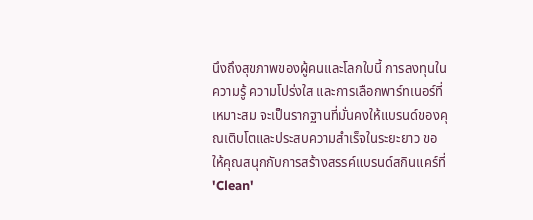นึงถึงสุขภาพของผู้คนและโลกใบนี้ การลงทุนในความรู้ ความโปร่งใส และการเลือกพาร์ทเนอร์ที่เหมาะสม จะเป็นรากฐานที่มั่นคงให้แบรนด์ของคุณเติบโตและประสบความสำเร็จในระยะยาว ขอให้คุณสนุกกับการสร้างสรรค์แบรนด์สกินแคร์ที่ 'Clean'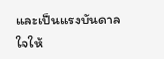และเป็นแรงบันดาลใจให้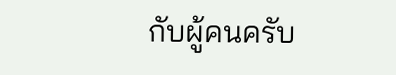กับผู้คนครับ